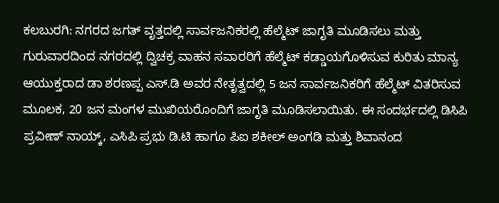ಕಲಬುರಗಿ: ನಗರದ ಜಗತ್ ವೃತ್ತದಲ್ಲಿ ಸಾರ್ವಜನಿಕರಲ್ಲಿ ಹೆಲ್ಮೆಟ್ ಜಾಗೃತಿ ಮೂಡಿಸಲು ಮತ್ತು ಗುರುವಾರದಿಂದ ನಗರದಲ್ಲಿ ದ್ವಿಚಕ್ರ ವಾಹನ ಸವಾರರಿಗೆ ಹೆಲ್ಮೆಟ್ ಕಡ್ಡಾಯಗೊಳಿಸುವ ಕುರಿತು ಮಾನ್ಯ ಆಯುಕ್ತರಾದ ಡಾ ಶರಣಪ್ಪ ಎಸ್.ಡಿ ಅವರ ನೇತೃತ್ವದಲ್ಲಿ 5 ಜನ ಸಾರ್ವಜನಿಕರಿಗೆ ಹೆಲ್ಮೆಟ್ ವಿತರಿಸುವ ಮೂಲಕ, 20 ಜನ ಮಂಗಳ ಮುಖಿಯರೊಂದಿಗೆ ಜಾಗೃತಿ ಮೂಡಿಸಲಾಯಿತು. ಈ ಸಂದರ್ಭದಲ್ಲಿ ಡಿಸಿಪಿ ಪ್ರವೀಣ್ ನಾಯ್ಕ್, ಎಸಿಪಿ ಪ್ರಭು ಡಿ.ಟಿ ಹಾಗೂ ಪಿಐ ಶಕೀಲ್ ಅಂಗಡಿ ಮತ್ತು ಶಿವಾನಂದ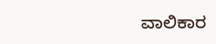ವಾಲಿಕಾರ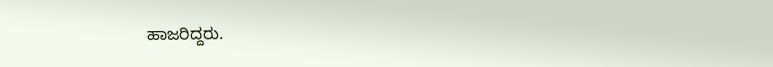ಹಾಜರಿದ್ದರು.